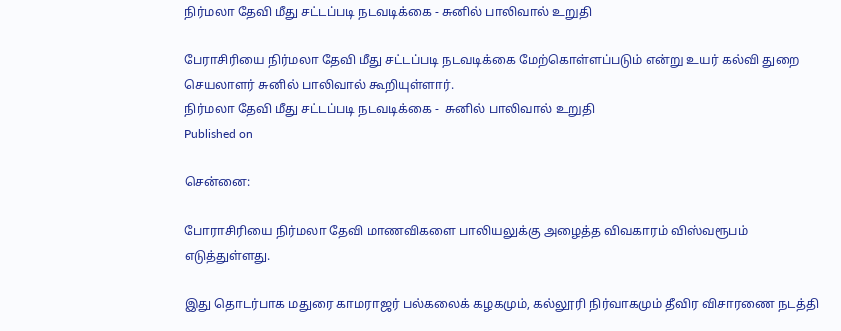நிர்மலா தேவி மீது சட்டப்படி நடவடிக்கை - சுனில் பாலிவால் உறுதி

பேராசிரியை நிர்மலா தேவி மீது சட்டப்படி நடவடிக்கை மேற்கொள்ளப்படும் என்று உயர் கல்வி துறை செயலாளர் சுனில் பாலிவால் கூறியுள்ளார்.
நிர்மலா தேவி மீது சட்டப்படி நடவடிக்கை -  சுனில் பாலிவால் உறுதி
Published on

சென்னை:

போராசிரியை நிர்மலா தேவி மாணவிகளை பாலியலுக்கு அழைத்த விவகாரம் விஸ்வரூபம் எடுத்துள்ளது.

இது தொடர்பாக மதுரை காமராஜர் பல்கலைக் கழகமும், கல்லூரி நிர்வாகமும் தீவிர விசாரணை நடத்தி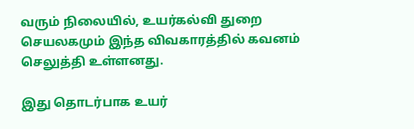வரும் நிலையில், உயர்கல்வி துறை செயலகமும் இந்த விவகாரத்தில் கவனம் செலுத்தி உள்ளனது.

இது தொடர்பாக உயர்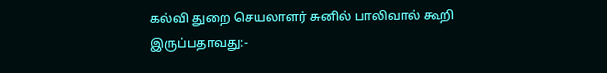கல்வி துறை செயலாளர் சுனில் பாலிவால் கூறி இருப்பதாவது:-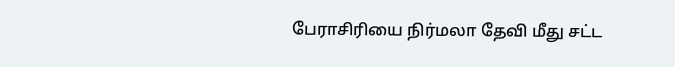பேராசிரியை நிர்மலா தேவி மீது சட்ட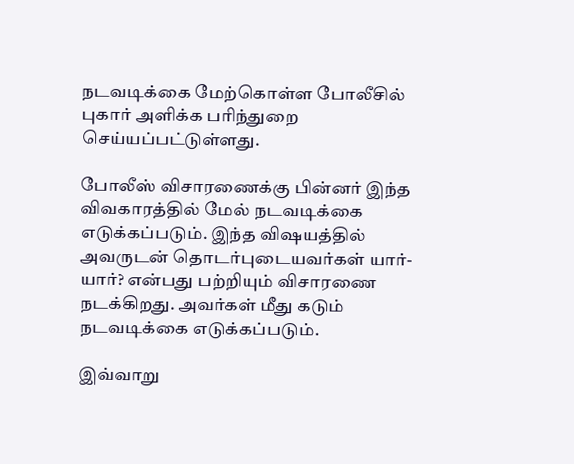நடவடிக்கை மேற்கொள்ள போலீசில் புகார் அளிக்க பரிந்துறை செய்யப்பட்டுள்ளது.

போலீஸ் விசாரணைக்கு பின்னர் இந்த விவகாரத்தில் மேல் நடவடிக்கை எடுக்கப்படும். இந்த வி‌ஷயத்தில் அவருடன் தொடர்புடையவர்கள் யார்-யார்? என்பது பற்றியும் விசாரணை நடக்கிறது. அவர்கள் மீது கடும் நடவடிக்கை எடுக்கப்படும்.

இவ்வாறு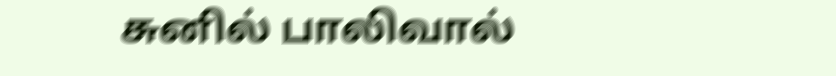சுனில் பாலிவால்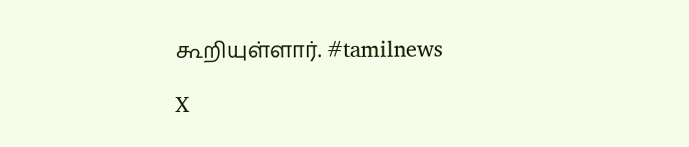கூறியுள்ளார். #tamilnews

X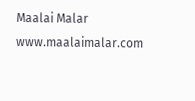Maalai Malar
www.maalaimalar.com